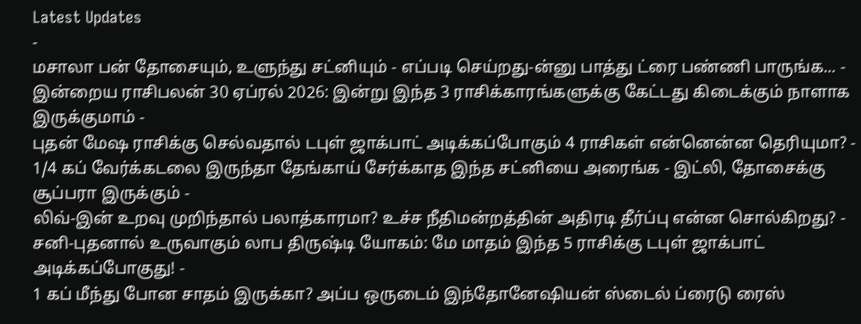Latest Updates
-
மசாலா பன் தோசையும், உளுந்து சட்னியும் - எப்படி செய்றது-ன்னு பாத்து ட்ரை பண்ணி பாருங்க... -
இன்றைய ராசிபலன் 30 ஏப்ரல் 2026: இன்று இந்த 3 ராசிக்காரங்களுக்கு கேட்டது கிடைக்கும் நாளாக இருக்குமாம் -
புதன் மேஷ ராசிக்கு செல்வதால் டபுள் ஜாக்பாட் அடிக்கப்போகும் 4 ராசிகள் என்னென்ன தெரியுமா? -
1/4 கப் வேர்க்கடலை இருந்தா தேங்காய் சேர்க்காத இந்த சட்னியை அரைங்க - இட்லி, தோசைக்கு சூப்பரா இருக்கும் -
லிவ்-இன் உறவு முறிந்தால் பலாத்காரமா? உச்ச நீதிமன்றத்தின் அதிரடி தீர்ப்பு என்ன சொல்கிறது? -
சனி-புதனால் உருவாகும் லாப திருஷ்டி யோகம்: மே மாதம் இந்த 5 ராசிக்கு டபுள் ஜாக்பாட் அடிக்கப்போகுது! -
1 கப் மீந்து போன சாதம் இருக்கா? அப்ப ஒருடைம் இந்தோனேஷியன் ஸ்டைல் ப்ரைடு ரைஸ்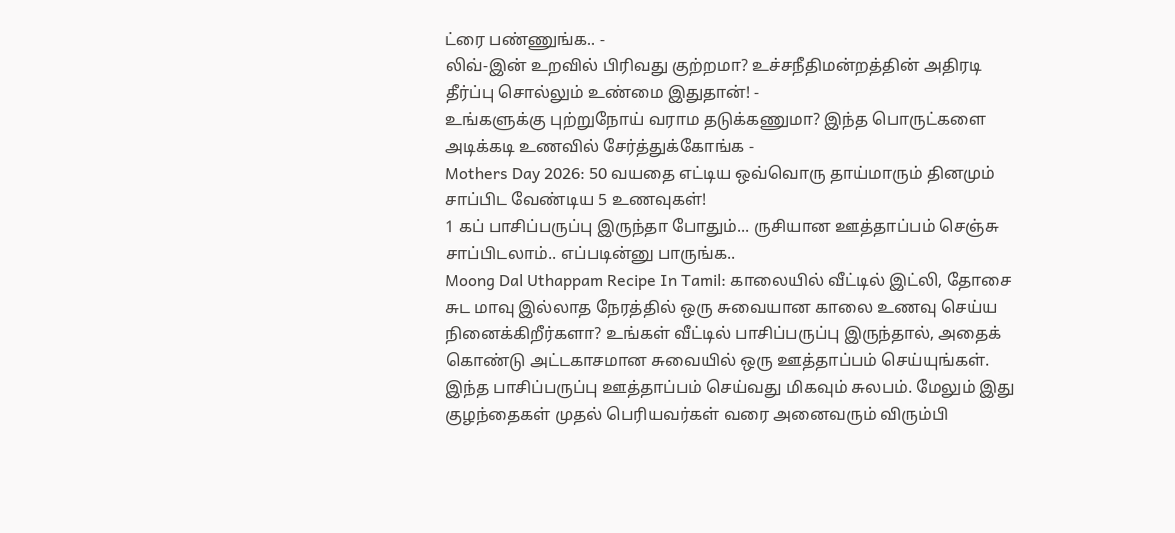ட்ரை பண்ணுங்க.. -
லிவ்-இன் உறவில் பிரிவது குற்றமா? உச்சநீதிமன்றத்தின் அதிரடி தீர்ப்பு சொல்லும் உண்மை இதுதான்! -
உங்களுக்கு புற்றுநோய் வராம தடுக்கணுமா? இந்த பொருட்களை அடிக்கடி உணவில் சேர்த்துக்கோங்க -
Mothers Day 2026: 50 வயதை எட்டிய ஒவ்வொரு தாய்மாரும் தினமும் சாப்பிட வேண்டிய 5 உணவுகள்!
1 கப் பாசிப்பருப்பு இருந்தா போதும்... ருசியான ஊத்தாப்பம் செஞ்சு சாப்பிடலாம்.. எப்படின்னு பாருங்க..
Moong Dal Uthappam Recipe In Tamil: காலையில் வீட்டில் இட்லி, தோசை சுட மாவு இல்லாத நேரத்தில் ஒரு சுவையான காலை உணவு செய்ய நினைக்கிறீர்களா? உங்கள் வீட்டில் பாசிப்பருப்பு இருந்தால், அதைக் கொண்டு அட்டகாசமான சுவையில் ஒரு ஊத்தாப்பம் செய்யுங்கள்.
இந்த பாசிப்பருப்பு ஊத்தாப்பம் செய்வது மிகவும் சுலபம். மேலும் இது குழந்தைகள் முதல் பெரியவர்கள் வரை அனைவரும் விரும்பி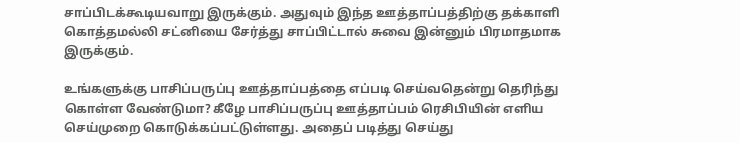சாப்பிடக்கூடியவாறு இருக்கும். அதுவும் இந்த ஊத்தாப்பத்திற்கு தக்காளி கொத்தமல்லி சட்னியை சேர்த்து சாப்பிட்டால் சுவை இன்னும் பிரமாதமாக இருக்கும்.

உங்களுக்கு பாசிப்பருப்பு ஊத்தாப்பத்தை எப்படி செய்வதென்று தெரிந்து கொள்ள வேண்டுமா? கீழே பாசிப்பருப்பு ஊத்தாப்பம் ரெசிபியின் எளிய செய்முறை கொடுக்கப்பட்டுள்ளது. அதைப் படித்து செய்து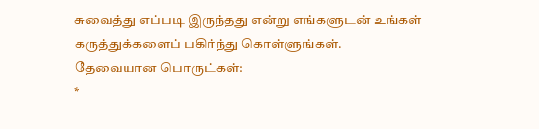சுவைத்து எப்படி இருந்தது என்று எங்களுடன் உங்கள் கருத்துக்களைப் பகிர்ந்து கொள்ளுங்கள்.
தேவையான பொருட்கள்:
*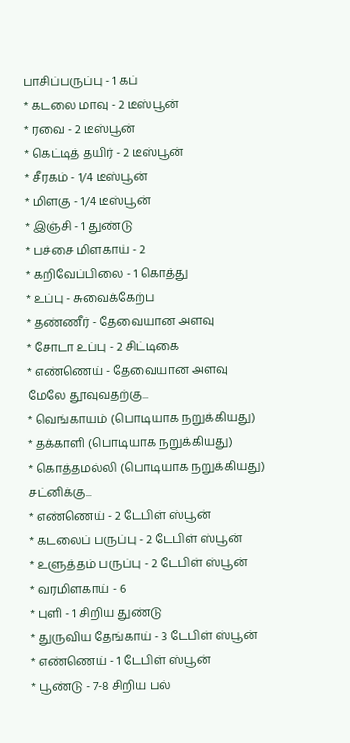பாசிப்பருப்பு - 1 கப்
* கடலை மாவு - 2 டீஸ்பூன்
* ரவை - 2 டீஸ்பூன்
* கெட்டித் தயிர் - 2 டீஸ்பூன்
* சீரகம் - 1/4 டீஸ்பூன்
* மிளகு - 1/4 டீஸ்பூன்
* இஞ்சி - 1 துண்டு
* பச்சை மிளகாய் - 2
* கறிவேப்பிலை - 1 கொத்து
* உப்பு - சுவைக்கேற்ப
* தண்ணீர் - தேவையான அளவு
* சோடா உப்பு - 2 சிட்டிகை
* எண்ணெய் - தேவையான அளவு
மேலே தூவுவதற்கு...
* வெங்காயம் (பொடியாக நறுக்கியது)
* தக்காளி (பொடியாக நறுக்கியது)
* கொத்தமல்லி (பொடியாக நறுக்கியது)
சட்னிக்கு...
* எண்ணெய் - 2 டேபிள் ஸ்பூன்
* கடலைப் பருப்பு - 2 டேபிள் ஸ்பூன்
* உளுத்தம் பருப்பு - 2 டேபிள் ஸ்பூன்
* வரமிளகாய் - 6
* புளி - 1 சிறிய துண்டு
* துருவிய தேங்காய் - 3 டேபிள் ஸ்பூன்
* எண்ணெய் - 1 டேபிள் ஸ்பூன்
* பூண்டு - 7-8 சிறிய பல்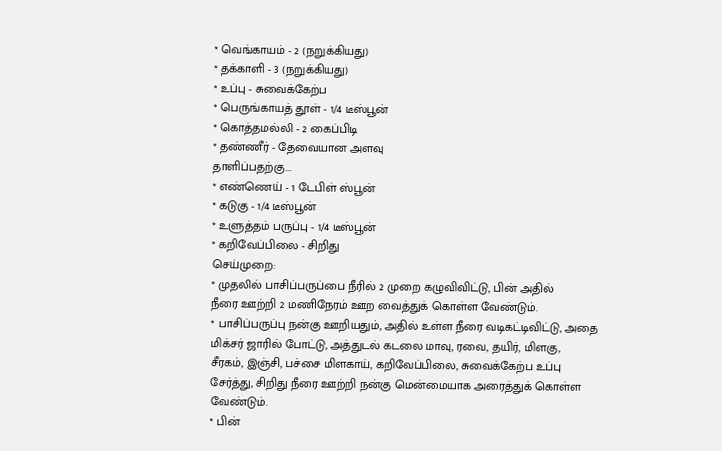* வெங்காயம் - 2 (நறுக்கியது)
* தக்காளி - 3 (நறுக்கியது)
* உப்பு - சுவைக்கேற்ப
* பெருங்காயத் தூள் - 1/4 டீஸ்பூன்
* கொத்தமல்லி - 2 கைப்பிடி
* தண்ணீர் - தேவையான அளவு
தாளிப்பதற்கு...
* எண்ணெய் - 1 டேபிள் ஸ்பூன்
* கடுகு - 1/4 டீஸ்பூன்
* உளுத்தம் பருப்பு - 1/4 டீஸ்பூன்
* கறிவேப்பிலை - சிறிது
செய்முறை:
* முதலில் பாசிப்பருப்பை நீரில் 2 முறை கழுவிவிட்டு, பின் அதில்
நீரை ஊற்றி 2 மணிநேரம் ஊற வைத்துக் கொள்ள வேண்டும்.
* பாசிப்பருப்பு நன்கு ஊறியதும், அதில் உள்ள நீரை வடிகட்டிவிட்டு, அதை
மிக்சர் ஜாரில் போட்டு, அத்துடல் கடலை மாவு, ரவை, தயிர், மிளகு,
சீரகம், இஞ்சி, பச்சை மிளகாய், கறிவேப்பிலை, சுவைக்கேற்ப உப்பு
சேர்த்து, சிறிது நீரை ஊற்றி நன்கு மென்மையாக அரைத்துக் கொள்ள
வேண்டும்.
* பின்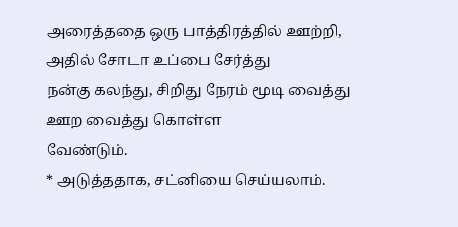அரைத்ததை ஒரு பாத்திரத்தில் ஊற்றி, அதில் சோடா உப்பை சேர்த்து
நன்கு கலந்து, சிறிது நேரம் மூடி வைத்து ஊற வைத்து கொள்ள
வேண்டும்.
* அடுத்ததாக, சட்னியை செய்யலாம்.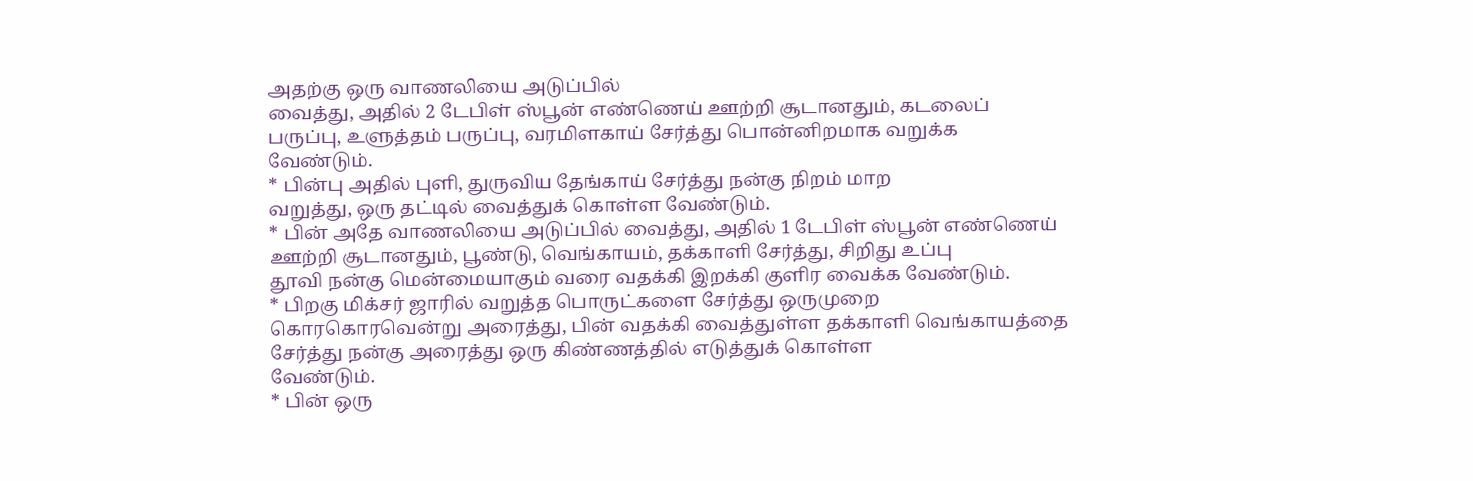அதற்கு ஒரு வாணலியை அடுப்பில்
வைத்து, அதில் 2 டேபிள் ஸ்பூன் எண்ணெய் ஊற்றி சூடானதும், கடலைப்
பருப்பு, உளுத்தம் பருப்பு, வரமிளகாய் சேர்த்து பொன்னிறமாக வறுக்க
வேண்டும்.
* பின்பு அதில் புளி, துருவிய தேங்காய் சேர்த்து நன்கு நிறம் மாற
வறுத்து, ஒரு தட்டில் வைத்துக் கொள்ள வேண்டும்.
* பின் அதே வாணலியை அடுப்பில் வைத்து, அதில் 1 டேபிள் ஸ்பூன் எண்ணெய்
ஊற்றி சூடானதும், பூண்டு, வெங்காயம், தக்காளி சேர்த்து, சிறிது உப்பு
தூவி நன்கு மென்மையாகும் வரை வதக்கி இறக்கி குளிர வைக்க வேண்டும்.
* பிறகு மிக்சர் ஜாரில் வறுத்த பொருட்களை சேர்த்து ஒருமுறை
கொரகொரவென்று அரைத்து, பின் வதக்கி வைத்துள்ள தக்காளி வெங்காயத்தை
சேர்த்து நன்கு அரைத்து ஒரு கிண்ணத்தில் எடுத்துக் கொள்ள
வேண்டும்.
* பின் ஒரு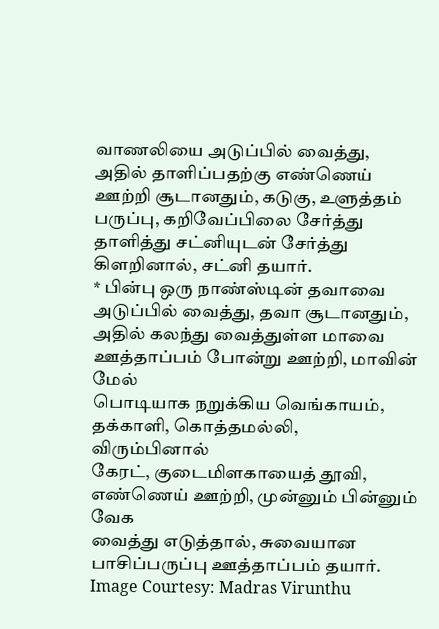வாணலியை அடுப்பில் வைத்து, அதில் தாளிப்பதற்கு எண்ணெய்
ஊற்றி சூடானதும், கடுகு, உளுத்தம் பருப்பு, கறிவேப்பிலை சேர்த்து
தாளித்து சட்னியுடன் சேர்த்து கிளறினால், சட்னி தயார்.
* பின்பு ஒரு நாண்ஸ்டின் தவாவை அடுப்பில் வைத்து, தவா சூடானதும்,
அதில் கலந்து வைத்துள்ள மாவை ஊத்தாப்பம் போன்று ஊற்றி, மாவின் மேல்
பொடியாக நறுக்கிய வெங்காயம், தக்காளி, கொத்தமல்லி, விரும்பினால்
கேரட், குடைமிளகாயைத் தூவி, எண்ணெய் ஊற்றி, முன்னும் பின்னும் வேக
வைத்து எடுத்தால், சுவையான பாசிப்பருப்பு ஊத்தாப்பம் தயார்.
Image Courtesy: Madras Virunthu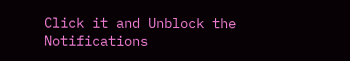Click it and Unblock the Notifications